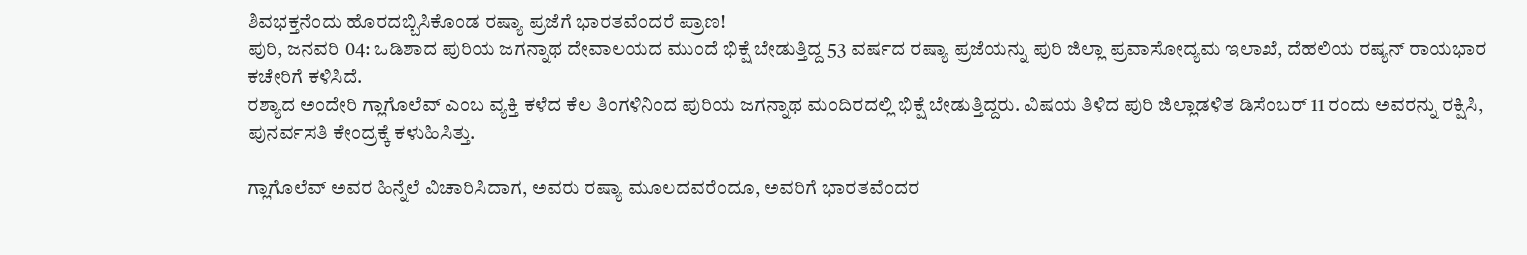ಶಿವಭಕ್ತನೆಂದು ಹೊರದಬ್ಬಿಸಿಕೊಂಡ ರಷ್ಯಾ ಪ್ರಜೆಗೆ ಭಾರತವೆಂದರೆ ಪ್ರಾಣ!
ಪುರಿ, ಜನವರಿ 04: ಒಡಿಶಾದ ಪುರಿಯ ಜಗನ್ನಾಥ ದೇವಾಲಯದ ಮುಂದೆ ಭಿಕ್ಷೆ ಬೇಡುತ್ತಿದ್ದ 53 ವರ್ಷದ ರಷ್ಯಾ ಪ್ರಜೆಯನ್ನು ಪುರಿ ಜಿಲ್ಲಾ ಪ್ರವಾಸೋದ್ಯಮ ಇಲಾಖೆ, ದೆಹಲಿಯ ರಷ್ಯನ್ ರಾಯಭಾರ ಕಚೇರಿಗೆ ಕಳಿಸಿದೆ.
ರಶ್ಯಾದ ಅಂದೇರಿ ಗ್ಲಾಗೊಲೆವ್ ಎಂಬ ವ್ಯಕ್ತಿ ಕಳೆದ ಕೆಲ ತಿಂಗಳಿನಿಂದ ಪುರಿಯ ಜಗನ್ನಾಥ ಮಂದಿರದಲ್ಲಿ ಭಿಕ್ಷೆ ಬೇಡುತ್ತಿದ್ದರು. ವಿಷಯ ತಿಳಿದ ಪುರಿ ಜಿಲ್ಲಾಡಳಿತ ಡಿಸೆಂಬರ್ 11 ರಂದು ಅವರನ್ನು ರಕ್ಷಿಸಿ, ಪುನರ್ವಸತಿ ಕೇಂದ್ರಕ್ಕೆ ಕಳುಹಿಸಿತ್ತು.

ಗ್ಲಾಗೊಲೆವ್ ಅವರ ಹಿನ್ನೆಲೆ ವಿಚಾರಿಸಿದಾಗ, ಅವರು ರಷ್ಯಾ ಮೂಲದವರೆಂದೂ, ಅವರಿಗೆ ಭಾರತವೆಂದರ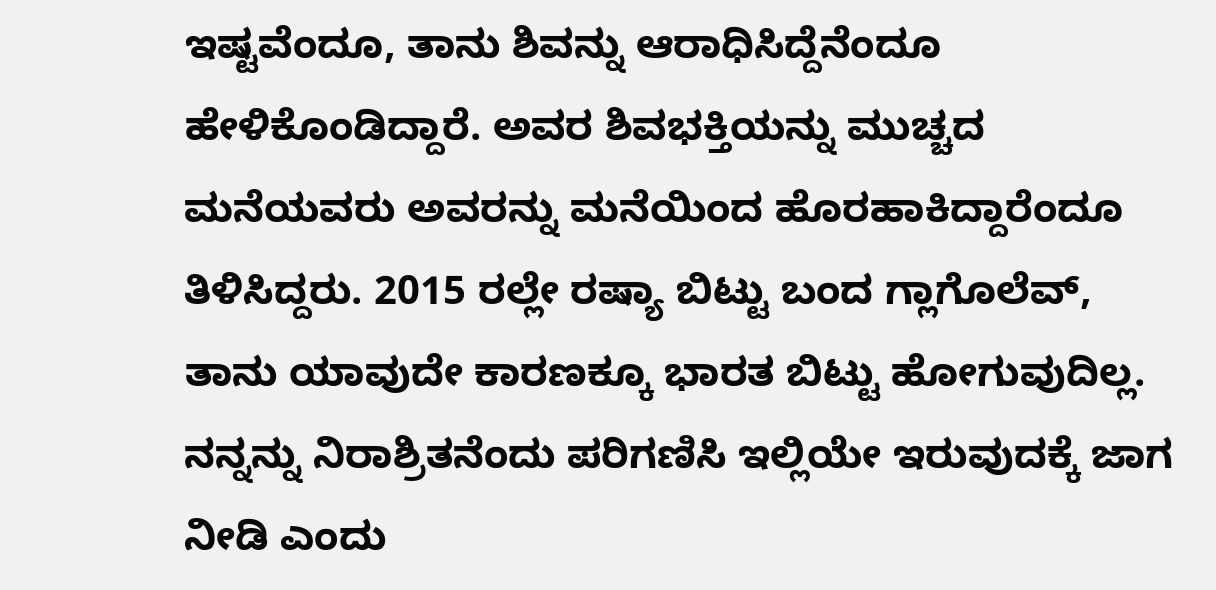ಇಷ್ಟವೆಂದೂ, ತಾನು ಶಿವನ್ನು ಆರಾಧಿಸಿದ್ದೆನೆಂದೂ ಹೇಳಿಕೊಂಡಿದ್ದಾರೆ. ಅವರ ಶಿವಭಕ್ತಿಯನ್ನು ಮುಚ್ಚದ ಮನೆಯವರು ಅವರನ್ನು ಮನೆಯಿಂದ ಹೊರಹಾಕಿದ್ದಾರೆಂದೂ ತಿಳಿಸಿದ್ದರು. 2015 ರಲ್ಲೇ ರಷ್ಯಾ ಬಿಟ್ಟು ಬಂದ ಗ್ಲಾಗೊಲೆವ್, ತಾನು ಯಾವುದೇ ಕಾರಣಕ್ಕೂ ಭಾರತ ಬಿಟ್ಟು ಹೋಗುವುದಿಲ್ಲ. ನನ್ನನ್ನು ನಿರಾಶ್ರಿತನೆಂದು ಪರಿಗಣಿಸಿ ಇಲ್ಲಿಯೇ ಇರುವುದಕ್ಕೆ ಜಾಗ ನೀಡಿ ಎಂದು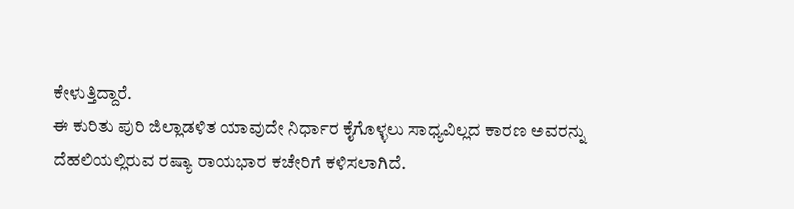ಕೇಳುತ್ತಿದ್ದಾರೆ.
ಈ ಕುರಿತು ಪುರಿ ಜಿಲ್ಲಾಡಳಿತ ಯಾವುದೇ ನಿರ್ಧಾರ ಕೈಗೊಳ್ಳಲು ಸಾಧ್ಯವಿಲ್ಲದ ಕಾರಣ ಅವರನ್ನು ದೆಹಲಿಯಲ್ಲಿರುವ ರಷ್ಯಾ ರಾಯಭಾರ ಕಚೇರಿಗೆ ಕಳಿಸಲಾಗಿದೆ.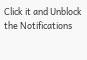Click it and Unblock the Notifications